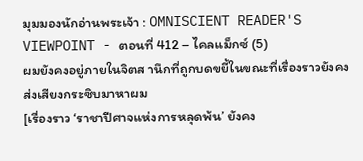มุมมองนักอ่านพระเจ้า : OMNISCIENT READER'S VIEWPOINT - ตอนที่ 412 – ไคลแม็กซ์ (5)
ผมยังคงอยู่ภายในจิตส านึกที่ถูกบดขยี้ในขณะที่เรื่องราวยังคง
ส่งเสียงกระซิบมาหาผม
[เรื่องราว ‘ราชาปีศาจแห่งการหลุดพ้น’ ยังคง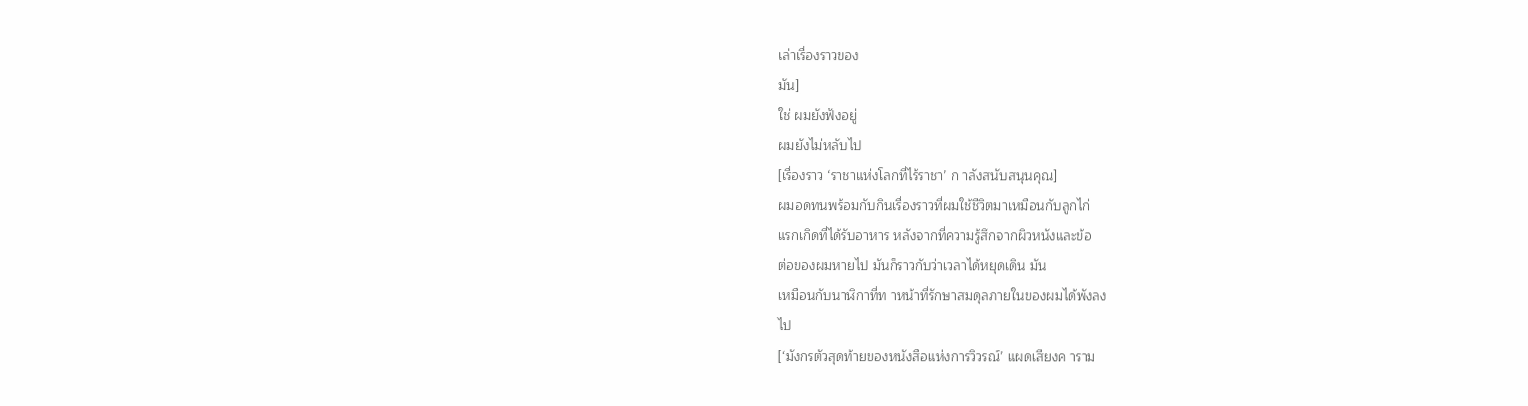เล่าเรื่องราวของ
มัน]
ใช่ ผมยังฟังอยู่
ผมยังไม่หลับไป
[เรื่องราว ‘ราชาแห่งโลกที่ไร้ราชา’ ก าลังสนับสนุนคุณ]
ผมอดทนพร้อมกับกินเรื่องราวที่ผมใช้ชีวิตมาเหมือนกับลูกไก่
แรกเกิดที่ได้รับอาหาร หลังจากที่ความรู้สึกจากผิวหนังและข้อ
ต่อของผมหายไป มันก็ราวกับว่าเวลาได้หยุดเดิน มัน
เหมือนกับนาฬิกาที่ท าหน้าที่รักษาสมดุลภายในของผมได้พังลง
ไป
[‘มังกรตัวสุดท้ายของหนังสือแห่งการวิวรณ์’ แผดเสียงค าราม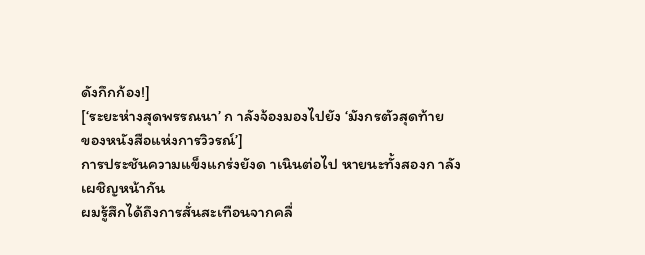ดังกึกก้อง!]
[‘ระยะห่างสุดพรรณนา’ ก าลังจ้องมองไปยัง ‘มังกรตัวสุดท้าย
ของหนังสือแห่งการวิวรณ์’]
การประชันความแข็งแกร่งยังด าเนินต่อไป หายนะทั้งสองก าลัง
เผชิญหน้ากัน
ผมรู้สึกได้ถึงการสั่นสะเทือนจากคลื่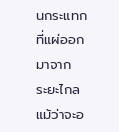นกระแทกที่แผ่ออกมาจาก
ระยะไกล แม้ว่าจะอ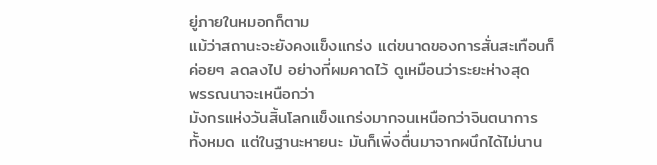ยู่ภายในหมอกก็ตาม
แม้ว่าสถานะจะยังคงแข็งแกร่ง แต่ขนาดของการสั่นสะเทือนก็
ค่อยๆ ลดลงไป อย่างที่ผมคาดไว้ ดูเหมือนว่าระยะห่างสุด
พรรณนาจะเหนือกว่า
มังกรแห่งวันสิ้นโลกแข็งแกร่งมากจนเหนือกว่าจินตนาการ
ทั้งหมด แต่ในฐานะหายนะ มันก็เพิ่งตื่นมาจากผนึกได้ไม่นาน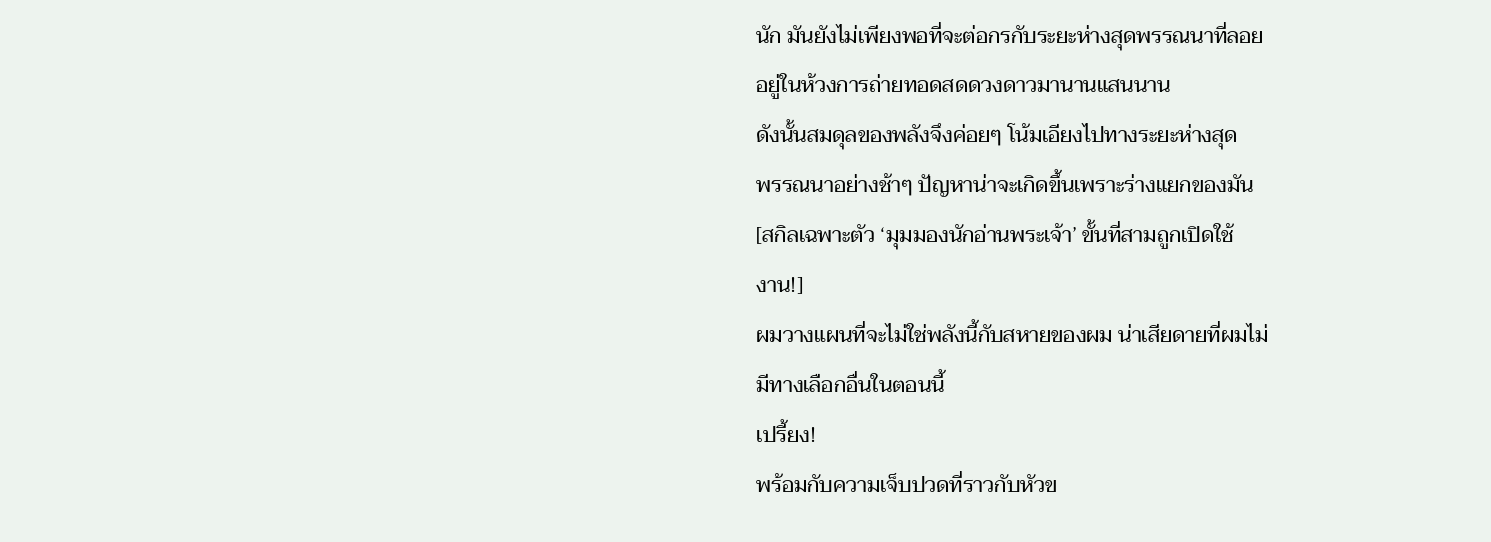นัก มันยังไม่เพียงพอที่จะต่อกรกับระยะห่างสุดพรรณนาที่ลอย
อยู่ในห้วงการถ่ายทอดสดดวงดาวมานานแสนนาน
ดังนั้นสมดุลของพลังจึงค่อยๆ โน้มเอียงไปทางระยะห่างสุด
พรรณนาอย่างช้าๆ ปัญหาน่าจะเกิดขึ้นเพราะร่างแยกของมัน
[สกิลเฉพาะตัว ‘มุมมองนักอ่านพระเจ้า’ ขั้นที่สามถูกเปิดใช้
งาน!]
ผมวางแผนที่จะไม่ใช่พลังนี้กับสหายของผม น่าเสียดายที่ผมไม่
มีทางเลือกอื่นในตอนนี้
เปรี้ยง!
พร้อมกับความเจ็บปวดที่ราวกับหัวข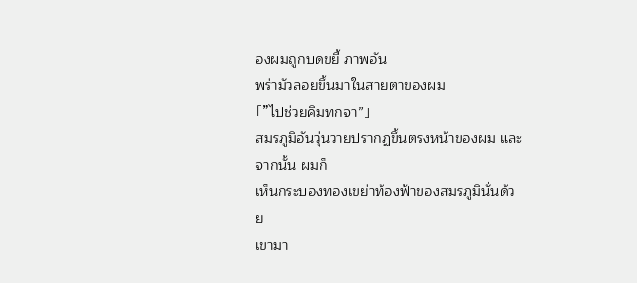องผมถูกบดขยี้ ภาพอัน
พร่ามัวลอยขึ้นมาในสายตาของผม
「”ไปช่วยคิมทกจา”」
สมรภูมิอันวุ่นวายปรากฏขึ้นตรงหน้าของผม และจากนั้น ผมก็
เห็นกระบองทองเขย่าท้องฟ้าของสมรภูมินั่นด้วย
เขามา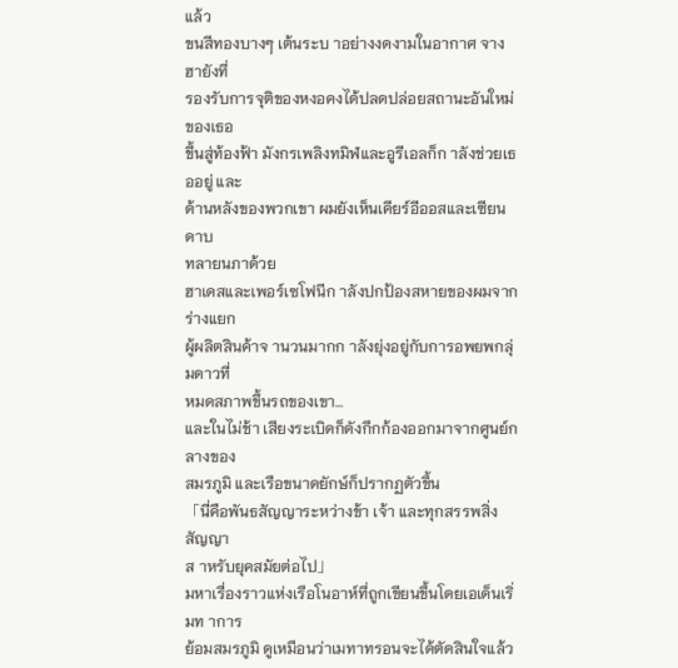แล้ว
ขนสีทองบางๆ เต้นระบ าอย่างงดงามในอากาศ จางฮายังที่
รองรับการจุติของหงอคงได้ปลดปล่อยสถานะอันใหม่ของเธอ
ขึ้นสู่ท้องฟ้า มังกรเพลิงทมิฬและอูรีเอลก็ก าลังช่วยเธออยู่ และ
ด้านหลังของพวกเขา ผมยังเห็นเคียร์อีออสและเซียนดาบ
ทลายนภาด้วย
ฮาเดสและเพอร์เซโฟนีก าลังปกป้องสหายของผมจากร่างแยก
ผู้ผลิตสินค้าจ านวนมากก าลังยุ่งอยู่กับการอพยพกลุ่มดาวที่
หมดสภาพขึ้นรถของเขา…
และในไม่ช้า เสียงระเบิดก็ดังกึกก้องออกมาจากศูนย์กลางของ
สมรภูมิ และเรือขนาดยักษ์ก็ปรากฏตัวขึ้น
「นี่คือพันธสัญญาระหว่างข้า เจ้า และทุกสรรพสิ่ง สัญญา
ส าหรับยุคสมัยต่อไป」
มหาเรื่องราวแห่งเรือโนอาห์ที่ถูกเขียนขึ้นโดยเอเด็นเริ่มท าการ
ย้อมสมรภูมิ ดูเหมือนว่าเมทาทรอนจะได้ตัดสินใจแล้ว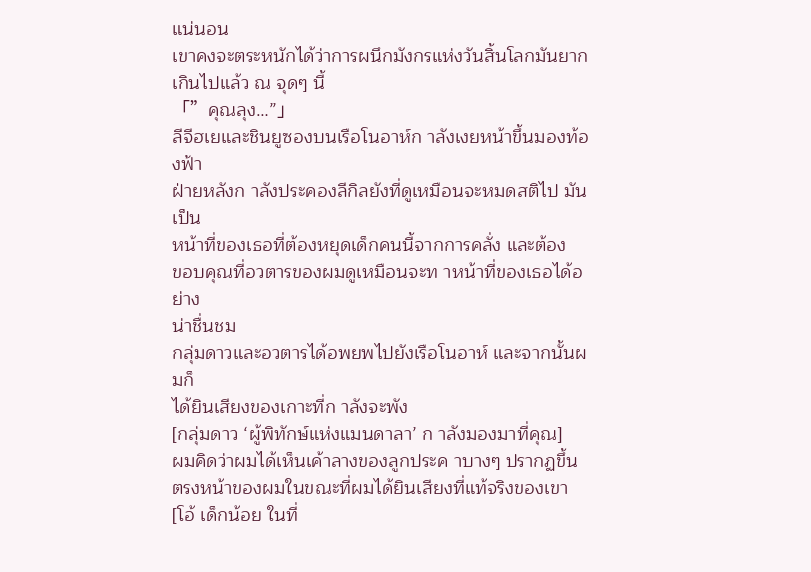แน่นอน
เขาคงจะตระหนักได้ว่าการผนึกมังกรแห่งวันสิ้นโลกมันยาก
เกินไปแล้ว ณ จุดๆ นี้
「”คุณลุง…”」
ลีจีฮเยและชินยูซองบนเรือโนอาห์ก าลังเงยหน้าขึ้นมองท้องฟ้า
ฝ่ายหลังก าลังประคองลีกิลยังที่ดูเหมือนจะหมดสติไป มันเป็น
หน้าที่ของเธอที่ต้องหยุดเด็กคนนี้จากการคลั่ง และต้อง
ขอบคุณที่อวตารของผมดูเหมือนจะท าหน้าที่ของเธอได้อย่าง
น่าชื่นชม
กลุ่มดาวและอวตารได้อพยพไปยังเรือโนอาห์ และจากนั้นผมก็
ได้ยินเสียงของเกาะที่ก าลังจะพัง
[กลุ่มดาว ‘ผู้พิทักษ์แห่งแมนดาลา’ ก าลังมองมาที่คุณ]
ผมคิดว่าผมได้เห็นเค้าลางของลูกประค าบางๆ ปรากฏขึ้น
ตรงหน้าของผมในขณะที่ผมได้ยินเสียงที่แท้จริงของเขา
[โอ้ เด็กน้อย ในที่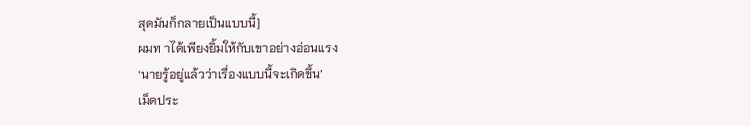สุดมันก็กลายเป็นแบบนี้]
ผมท าได้เพียงยิ้มให้กับเขาอย่างอ่อนแรง
‘นายรู้อยู่แล้วว่าเรื่องแบบนี้จะเกิดขึ้น’
เม็ดประ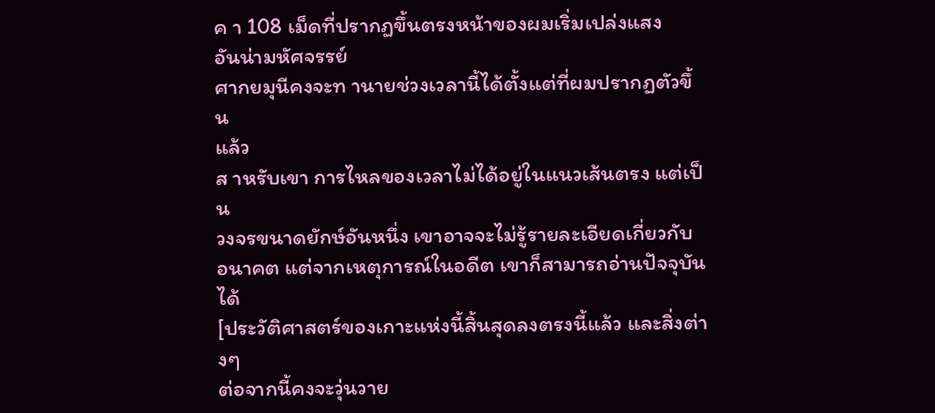ค า 108 เม็ดที่ปรากฏขึ้นตรงหน้าของผมเริ่มเปล่งแสง
อันน่ามหัศจรรย์
ศากยมุนีคงจะท านายช่วงเวลานี้ได้ตั้งแต่ที่ผมปรากฏตัวขึ้น
แล้ว
ส าหรับเขา การไหลของเวลาไม่ได้อยู่ในแนวเส้นตรง แต่เป็น
วงจรขนาดยักษ์อันหนึ่ง เขาอาจจะไม่รู้รายละเอียดเกี่ยวกับ
อนาคต แต่จากเหตุการณ์ในอดีต เขาก็สามารถอ่านปัจจุบันได้
[ประวัติศาสตร์ของเกาะแห่งนี้สิ้นสุดลงตรงนี้แล้ว และสิ่งต่างๆ
ต่อจากนี้คงจะวุ่นวาย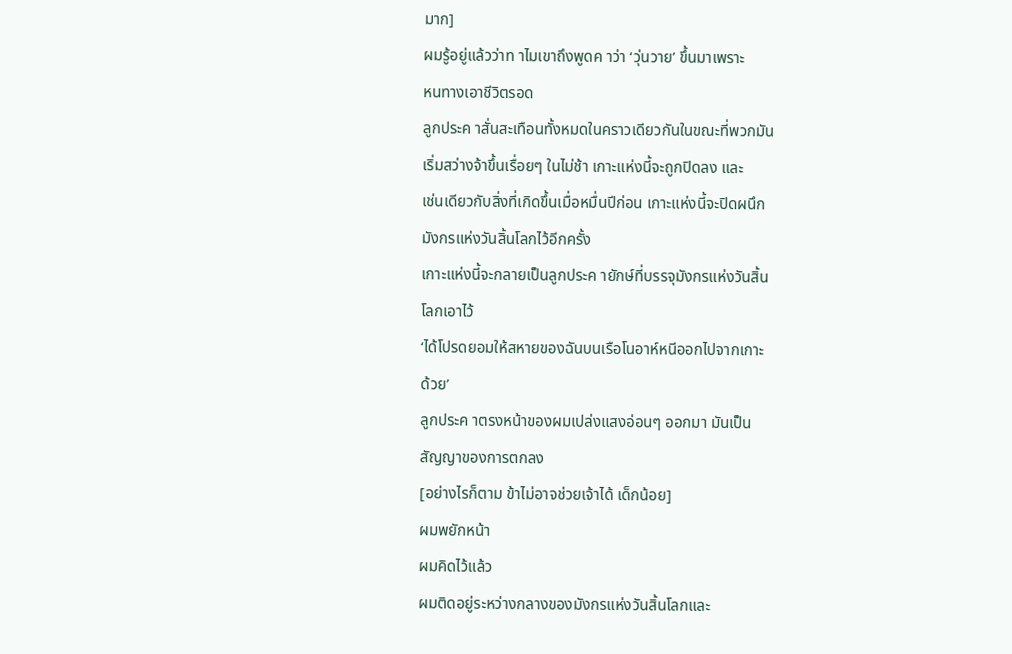มาก]
ผมรู้อยู่แล้วว่าท าไมเขาถึงพูดค าว่า ‘วุ่นวาย’ ขึ้นมาเพราะ
หนทางเอาชีวิตรอด
ลูกประค าสั่นสะเทือนทั้งหมดในคราวเดียวกันในขณะที่พวกมัน
เริ่มสว่างจ้าขึ้นเรื่อยๆ ในไม่ช้า เกาะแห่งนี้จะถูกปิดลง และ
เช่นเดียวกับสิ่งที่เกิดขึ้นเมื่อหมื่นปีก่อน เกาะแห่งนี้จะปิดผนึก
มังกรแห่งวันสิ้นโลกไว้อีกครั้ง
เกาะแห่งนี้จะกลายเป็นลูกประค ายักษ์ที่บรรจุมังกรแห่งวันสิ้น
โลกเอาไว้
‘ได้โปรดยอมให้สหายของฉันบนเรือโนอาห์หนีออกไปจากเกาะ
ด้วย’
ลูกประค าตรงหน้าของผมเปล่งแสงอ่อนๆ ออกมา มันเป็น
สัญญาของการตกลง
[อย่างไรก็ตาม ข้าไม่อาจช่วยเจ้าได้ เด็กน้อย]
ผมพยักหน้า
ผมคิดไว้แล้ว
ผมติดอยู่ระหว่างกลางของมังกรแห่งวันสิ้นโลกและ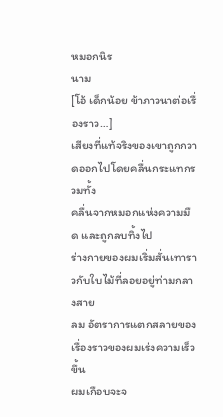หมอกนิร
นาม
[โอ้ เด็กน้อย ข้าภาวนาต่อเรื่องราว…]
เสียงที่แท้จริงของเขาถูกกวาดออกไปโดยคลื่นกระแทกรวมทั้ง
คลื่นจากหมอกแห่งความมืด และถูกลบทิ้งไป
ร่างกายของผมเริ่มสั่นเทาราวกับใบไม้ที่ลอยอยู่ท่ามกลางสาย
ลม อัตราการแตกสลายของเรื่องราวของผมเร่งความเร็วขึ้น
ผมเกือบจะจ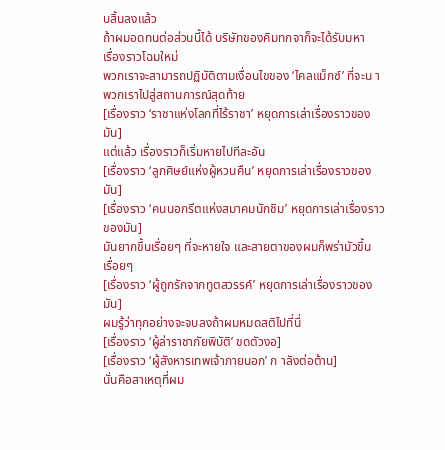บสิ้นลงแล้ว
ถ้าผมอดทนต่อส่วนนี้ได้ บริษัทของคิมทกจาก็จะได้รับมหา
เรื่องราวโฉมใหม่
พวกเราจะสามารถปฏิบัติตามเงื่อนไขของ ‘ไคลแม็กซ์’ ที่จะน า
พวกเราไปสู่สถานการณ์สุดท้าย
[เรื่องราว ‘ราชาแห่งโลกที่ไร้ราชา’ หยุดการเล่าเรื่องราวของ
มัน]
แต่แล้ว เรื่องราวก็เริ่มหายไปทีละอัน
[เรื่องราว ‘ลูกศิษย์แห่งผู้หวนคืน’ หยุดการเล่าเรื่องราวของ
มัน]
[เรื่องราว ‘คนนอกรีตแห่งสมาคมนักชิม’ หยุดการเล่าเรื่องราว
ของมัน]
มันยากขึ้นเรื่อยๆ ที่จะหายใจ และสายตาของผมก็พร่ามัวขึ้น
เรื่อยๆ
[เรื่องราว ‘ผู้ถูกรักจากทูตสวรรค์’ หยุดการเล่าเรื่องราวของ
มัน]
ผมรู้ว่าทุกอย่างจะจบลงถ้าผมหมดสติไปที่นี่
[เรื่องราว ‘ผู้ล่าราชาภัยพิบัติ’ ขดตัวงอ]
[เรื่องราว ‘ผู้สังหารเทพเจ้าภายนอก’ ก าลังต่อต้าน]
นั่นคือสาเหตุที่ผม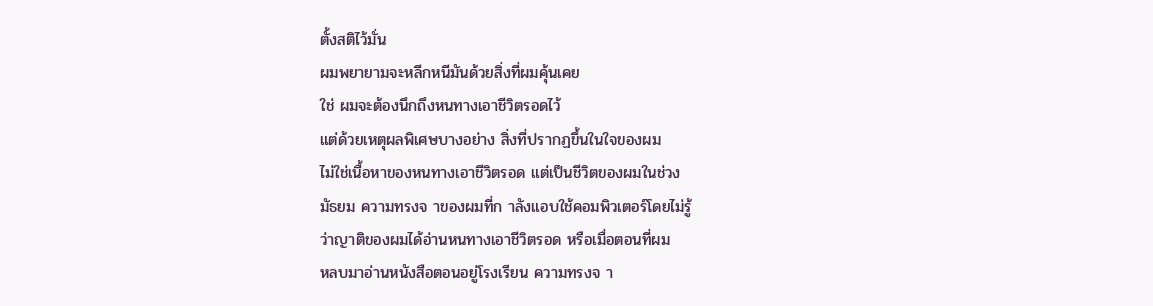ตั้งสติไว้มั่น
ผมพยายามจะหลีกหนีมันด้วยสิ่งที่ผมคุ้นเคย
ใช่ ผมจะต้องนึกถึงหนทางเอาชีวิตรอดไว้
แต่ด้วยเหตุผลพิเศษบางอย่าง สิ่งที่ปรากฏขึ้นในใจของผม
ไม่ใช่เนื้อหาของหนทางเอาชีวิตรอด แต่เป็นชีวิตของผมในช่วง
มัธยม ความทรงจ าของผมที่ก าลังแอบใช้คอมพิวเตอร์โดยไม่รู้
ว่าญาติของผมได้อ่านหนทางเอาชีวิตรอด หรือเมื่อตอนที่ผม
หลบมาอ่านหนังสือตอนอยู่โรงเรียน ความทรงจ า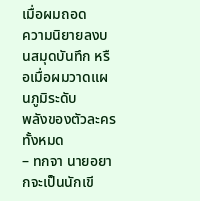เมื่อผมถอด
ความนิยายลงบนสมุดบันทึก หรือเมื่อผมวาดแผนภูมิระดับ
พลังของตัวละครทั้งหมด
– ทกจา นายอยากจะเป็นนักเขี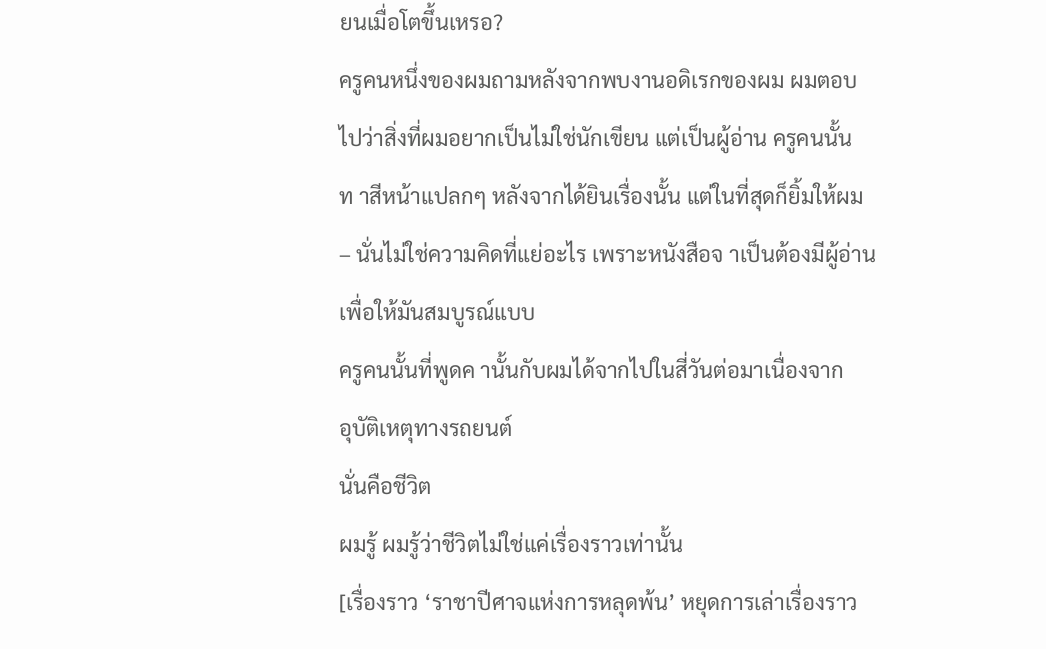ยนเมื่อโตขึ้นเหรอ?
ครูคนหนึ่งของผมถามหลังจากพบงานอดิเรกของผม ผมตอบ
ไปว่าสิ่งที่ผมอยากเป็นไม่ใช่นักเขียน แต่เป็นผู้อ่าน ครูคนนั้น
ท าสีหน้าแปลกๆ หลังจากได้ยินเรื่องนั้น แต่ในที่สุดก็ยิ้มให้ผม
– นั่นไม่ใช่ความคิดที่แย่อะไร เพราะหนังสือจ าเป็นต้องมีผู้อ่าน
เพื่อให้มันสมบูรณ์แบบ
ครูคนนั้นที่พูดค านั้นกับผมได้จากไปในสี่วันต่อมาเนื่องจาก
อุบัติเหตุทางรถยนต์
นั่นคือชีวิต
ผมรู้ ผมรู้ว่าชีวิตไม่ใช่แค่เรื่องราวเท่านั้น
[เรื่องราว ‘ราชาปีศาจแห่งการหลุดพ้น’ หยุดการเล่าเรื่องราว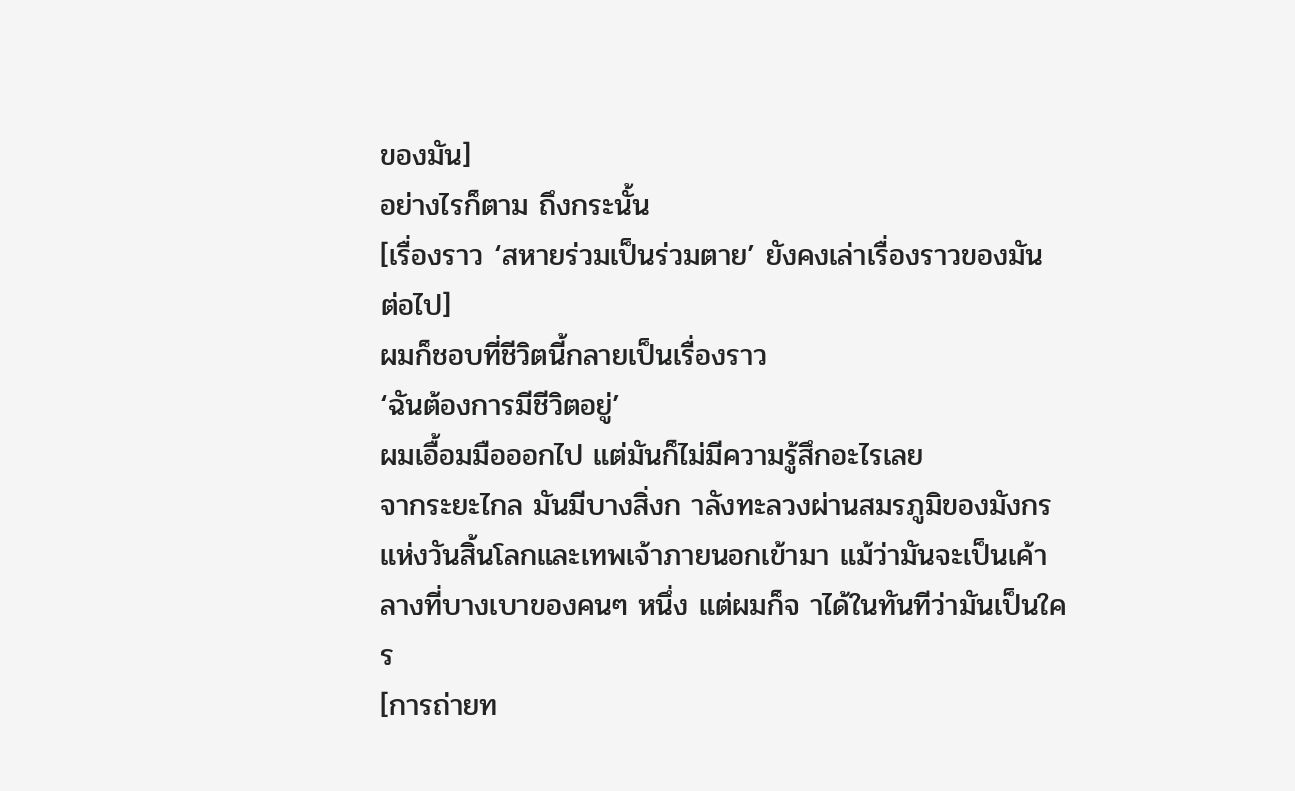ของมัน]
อย่างไรก็ตาม ถึงกระนั้น
[เรื่องราว ‘สหายร่วมเป็นร่วมตาย’ ยังคงเล่าเรื่องราวของมัน
ต่อไป]
ผมก็ชอบที่ชีวิตนี้กลายเป็นเรื่องราว
‘ฉันต้องการมีชีวิตอยู่’
ผมเอื้อมมือออกไป แต่มันก็ไม่มีความรู้สึกอะไรเลย
จากระยะไกล มันมีบางสิ่งก าลังทะลวงผ่านสมรภูมิของมังกร
แห่งวันสิ้นโลกและเทพเจ้าภายนอกเข้ามา แม้ว่ามันจะเป็นเค้า
ลางที่บางเบาของคนๆ หนึ่ง แต่ผมก็จ าได้ในทันทีว่ามันเป็นใคร
[การถ่ายท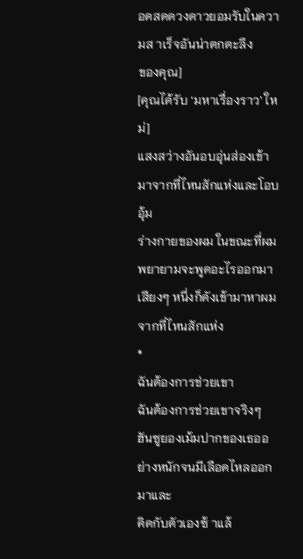อดสดดวงดาวยอมรับในความส าเร็จอันน่าตกตะลึง
ของคุณ]
[คุณได้รับ ‘มหาเรื่องราว’ ใหม่]
แสงสว่างอันอบอุ่นส่องเข้ามาจากที่ไหนสักแห่งและโอบอุ้ม
ร่างกายของผม ในขณะที่ผมพยายามจะพูดอะไรออกมา
เสียงๆ หนึ่งก็ดังเข้ามาหาผมจากที่ไหนสักแห่ง
*
ฉันต้องการช่วยเขา
ฉันต้องการช่วยเขาจริงๆ
ฮันซูยองเม้มปากของเธออย่างหนักจนมีเลือดไหลออกมาและ
คิดกับตัวเองซ้ าแล้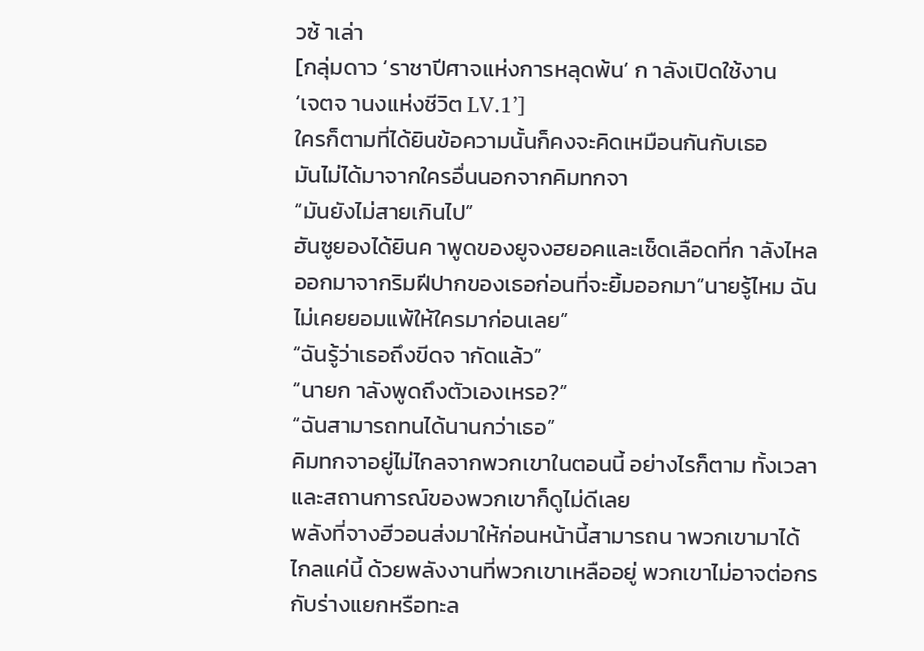วซ้ าเล่า
[กลุ่มดาว ‘ราชาปีศาจแห่งการหลุดพ้น’ ก าลังเปิดใช้งาน
‘เจตจ านงแห่งชีวิต LV.1’]
ใครก็ตามที่ได้ยินข้อความนั้นก็คงจะคิดเหมือนกันกับเธอ
มันไม่ได้มาจากใครอื่นนอกจากคิมทกจา
“มันยังไม่สายเกินไป”
ฮันซูยองได้ยินค าพูดของยูจงฮยอคและเช็ดเลือดที่ก าลังไหล
ออกมาจากริมฝีปากของเธอก่อนที่จะยิ้มออกมา”นายรู้ไหม ฉัน
ไม่เคยยอมแพ้ให้ใครมาก่อนเลย”
“ฉันรู้ว่าเธอถึงขีดจ ากัดแล้ว”
“นายก าลังพูดถึงตัวเองเหรอ?”
“ฉันสามารถทนได้นานกว่าเธอ”
คิมทกจาอยู่ไม่ไกลจากพวกเขาในตอนนี้ อย่างไรก็ตาม ทั้งเวลา
และสถานการณ์ของพวกเขาก็ดูไม่ดีเลย
พลังที่จางฮีวอนส่งมาให้ก่อนหน้านี้สามารถน าพวกเขามาได้
ไกลแค่นี้ ด้วยพลังงานที่พวกเขาเหลืออยู่ พวกเขาไม่อาจต่อกร
กับร่างแยกหรือทะล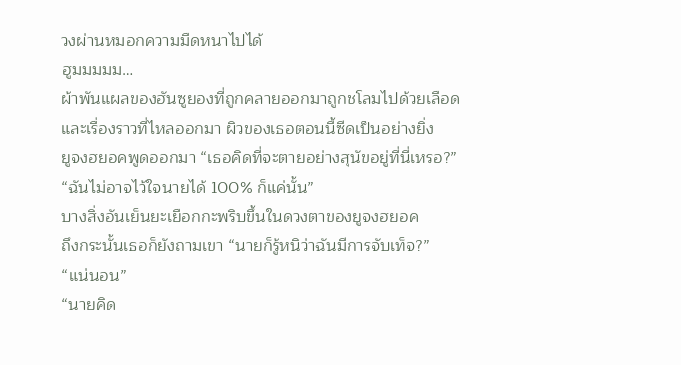วงผ่านหมอกความมืดหนาไปได้
ฮูมมมมม…
ผ้าพันแผลของฮันซูยองที่ถูกคลายออกมาถูกชโลมไปด้วยเลือด
และเรื่องราวที่ไหลออกมา ผิวของเธอตอนนี้ซีดเป็นอย่างยิ่ง
ยูจงฮยอคพูดออกมา “เธอคิดที่จะตายอย่างสุนัขอยู่ที่นี่เหรอ?”
“ฉันไม่อาจไว้ใจนายได้ 100% ก็แค่นั้น”
บางสิ่งอันเย็นยะเยือกกะพริบขึ้นในดวงตาของยูจงฮยอค
ถึงกระนั้นเธอก็ยังถามเขา “นายก็รู้หนิว่าฉันมีการจับเท็จ?”
“แน่นอน”
“นายคิด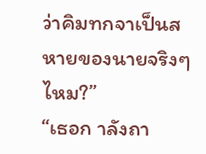ว่าคิมทกจาเป็นสหายของนายจริงๆ ไหม?”
“เธอก าลังถา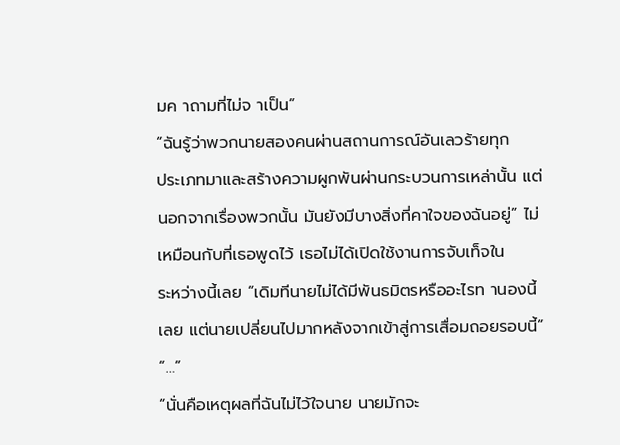มค าถามที่ไม่จ าเป็น”
“ฉันรู้ว่าพวกนายสองคนผ่านสถานการณ์อันเลวร้ายทุก
ประเภทมาและสร้างความผูกพันผ่านกระบวนการเหล่านั้น แต่
นอกจากเรื่องพวกนั้น มันยังมีบางสิ่งที่คาใจของฉันอยู่” ไม่
เหมือนกับที่เธอพูดไว้ เธอไม่ได้เปิดใช้งานการจับเท็จใน
ระหว่างนี้เลย “เดิมทีนายไม่ได้มีพันธมิตรหรืออะไรท านองนี้
เลย แต่นายเปลี่ยนไปมากหลังจากเข้าสู่การเสื่อมถอยรอบนี้”
“…”
“นั่นคือเหตุผลที่ฉันไม่ไว้ใจนาย นายมักจะ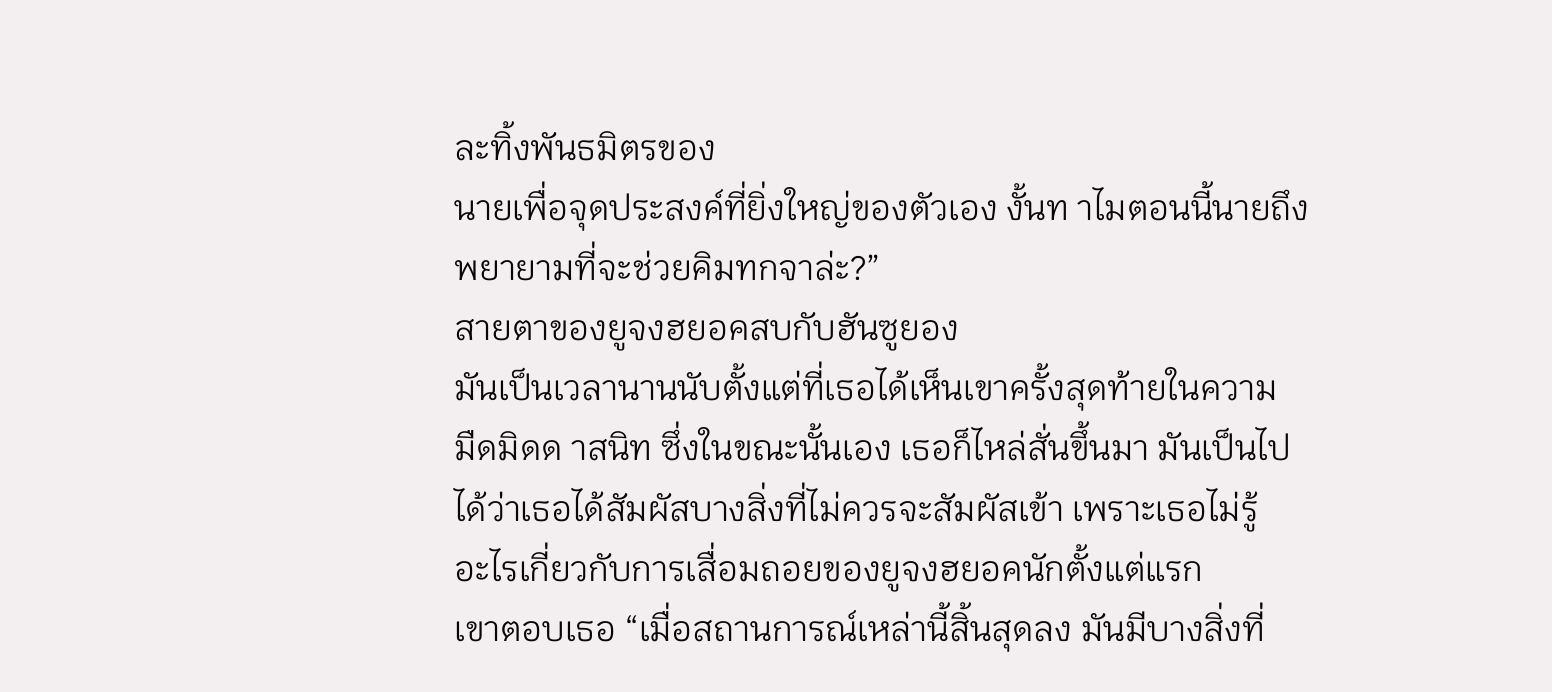ละทิ้งพันธมิตรของ
นายเพื่อจุดประสงค์ที่ยิ่งใหญ่ของตัวเอง งั้นท าไมตอนนี้นายถึง
พยายามที่จะช่วยคิมทกจาล่ะ?”
สายตาของยูจงฮยอคสบกับฮันซูยอง
มันเป็นเวลานานนับตั้งแต่ที่เธอได้เห็นเขาครั้งสุดท้ายในความ
มืดมิดด าสนิท ซึ่งในขณะนั้นเอง เธอก็ไหล่สั่นขึ้นมา มันเป็นไป
ได้ว่าเธอได้สัมผัสบางสิ่งที่ไม่ควรจะสัมผัสเข้า เพราะเธอไม่รู้
อะไรเกี่ยวกับการเสื่อมถอยของยูจงฮยอคนักตั้งแต่แรก
เขาตอบเธอ “เมื่อสถานการณ์เหล่านี้สิ้นสุดลง มันมีบางสิ่งที่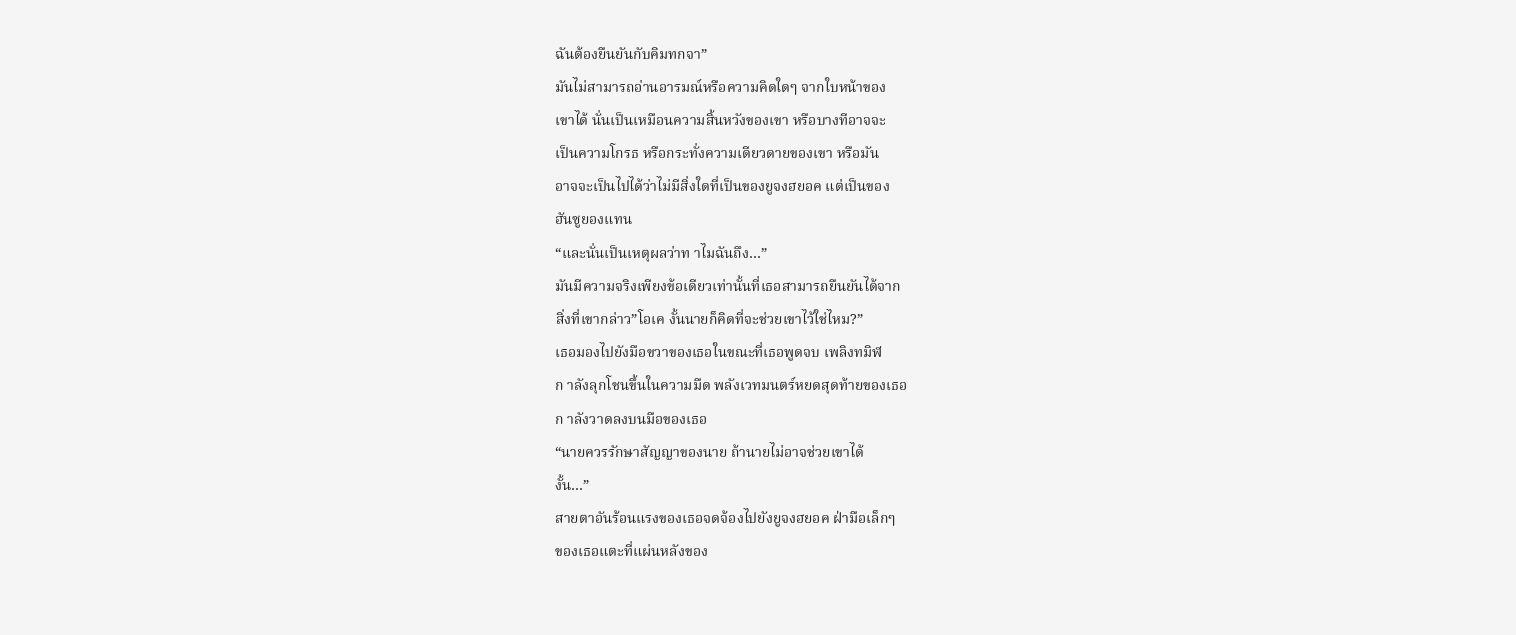ฉันต้องยืนยันกับคิมทกจา”
มันไม่สามารถอ่านอารมณ์หรือความคิดใดๆ จากใบหน้าของ
เขาได้ นั่นเป็นเหมือนความสิ้นหวังของเขา หรือบางทีอาจจะ
เป็นความโกรธ หรือกระทั่งความเดียวดายของเขา หรือมัน
อาจจะเป็นไปได้ว่าไม่มีสิ่งใดที่เป็นของยูจงฮยอค แต่เป็นของ
ฮันซูยองแทน
“และนั่นเป็นเหตุผลว่าท าไมฉันถึง…”
มันมีความจริงเพียงข้อเดียวเท่านั้นที่เธอสามารถยืนยันได้จาก
สิ่งที่เขากล่าว”โอเค งั้นนายก็คิดที่จะช่วยเขาไว้ใช่ไหม?”
เธอมองไปยังมือขวาของเธอในขณะที่เธอพูดจบ เพลิงทมิฬ
ก าลังลุกโชนขึ้นในความมืด พลังเวทมนตร์หยดสุดท้ายของเธอ
ก าลังวาดลงบนมือของเธอ
“นายควรรักษาสัญญาของนาย ถ้านายไม่อาจช่วยเขาได้
งั้น…”
สายตาอันร้อนแรงของเธอจดจ้องไปยังยูจงฮยอค ฝ่ามือเล็กๆ
ของเธอแตะที่แผ่นหลังของ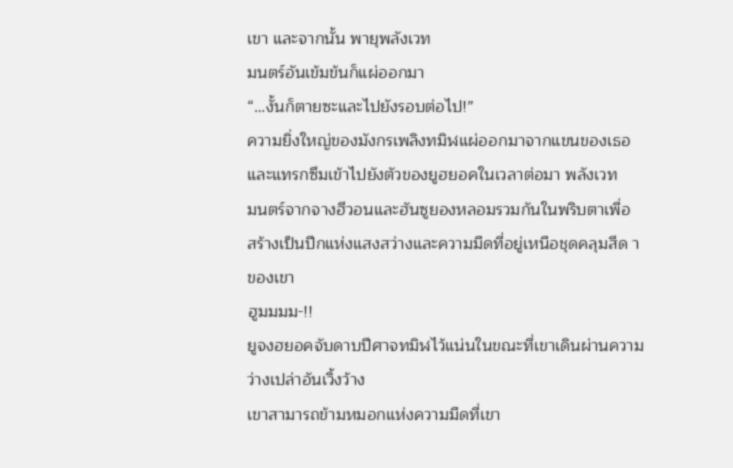เขา และจากนั้น พายุพลังเวท
มนตร์อันเข้มข้นก็แผ่ออกมา
“…งั้นก็ตายซะและไปยังรอบต่อไป!”
ความยิ่งใหญ่ของมังกรเพลิงทมิฬแผ่ออกมาจากแขนของเธอ
และแทรกซึมเข้าไปยังตัวของยูฮยอคในเวลาต่อมา พลังเวท
มนตร์จากจางฮีวอนและฮันซูยองหลอมรวมกันในพริบตาเพื่อ
สร้างเป็นปีกแห่งแสงสว่างและความมืดที่อยู่เหนือชุดคลุมสีด า
ของเขา
ฮูมมมม-!!
ยูจงฮยอคจับดาบปีศาจทมิฬไว้แน่นในขณะที่เขาเดินผ่านความ
ว่างเปล่าอันเวิ้งว้าง
เขาสามารถข้ามหมอกแห่งความมืดที่เขา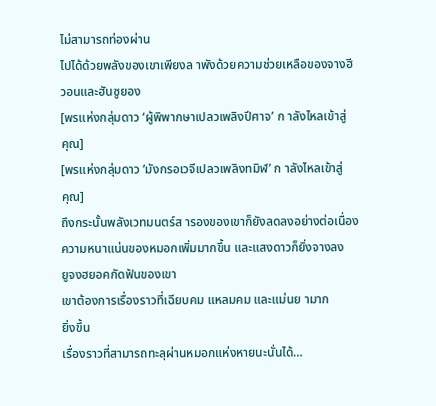ไม่สามารถท่องผ่าน
ไปได้ด้วยพลังของเขาเพียงล าพังด้วยความช่วยเหลือของจางฮี
วอนและฮันซูยอง
[พรแห่งกลุ่มดาว ‘ผู้พิพากษาเปลวเพลิงปีศาจ’ ก าลังไหลเข้าสู่
คุณ]
[พรแห่งกลุ่มดาว ‘มังกรอเวจีเปลวเพลิงทมิฬ’ ก าลังไหลเข้าสู่
คุณ]
ถึงกระนั้นพลังเวทมนตร์ส ารองของเขาก็ยังลดลงอย่างต่อเนื่อง
ความหนาแน่นของหมอกเพิ่มมากขึ้น และแสงดาวก็ยิ่งจางลง
ยูจงฮยอคกัดฟันของเขา
เขาต้องการเรื่องราวที่เฉียบคม แหลมคม และแม่นย ามาก
ยิ่งขึ้น
เรื่องราวที่สามารถทะลุผ่านหมอกแห่งหายนะนั่นได้…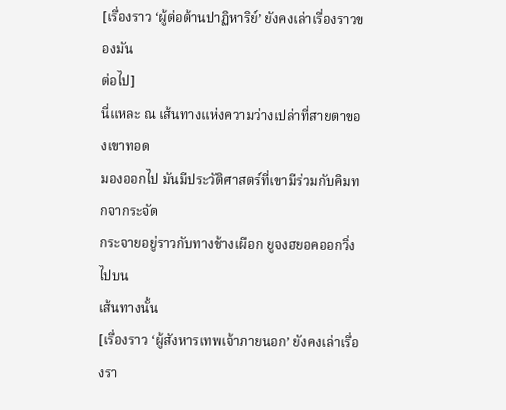[เรื่องราว ‘ผู้ต่อต้านปาฏิหาริย์’ ยังคงเล่าเรื่องราวของมัน
ต่อไป]
นี่แหละ ณ เส้นทางแห่งความว่างเปล่าที่สายตาของเขาทอด
มองออกไป มันมีประวัติศาสตร์ที่เขามีร่วมกับคิมทกจากระจัด
กระจายอยู่ราวกับทางช้างเผือก ยูจงฮยอคออกวิ่งไปบน
เส้นทางนั้น
[เรื่องราว ‘ผู้สังหารเทพเจ้าภายนอก’ ยังคงเล่าเรื่องรา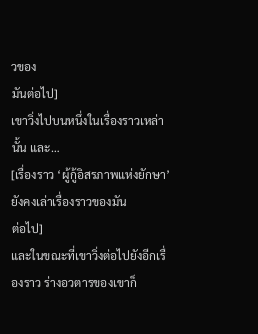วของ
มันต่อไป]
เขาวิ่งไปบนหนึ่งในเรื่องราวเหล่านั้น และ…
[เรื่องราว ‘ผู้กู้อิสรภาพแห่งยักษา’ ยังคงเล่าเรื่องราวของมัน
ต่อไป]
และในขณะที่เขาวิ่งต่อไปยังอีกเรื่องราว ร่างอวตารของเขาก็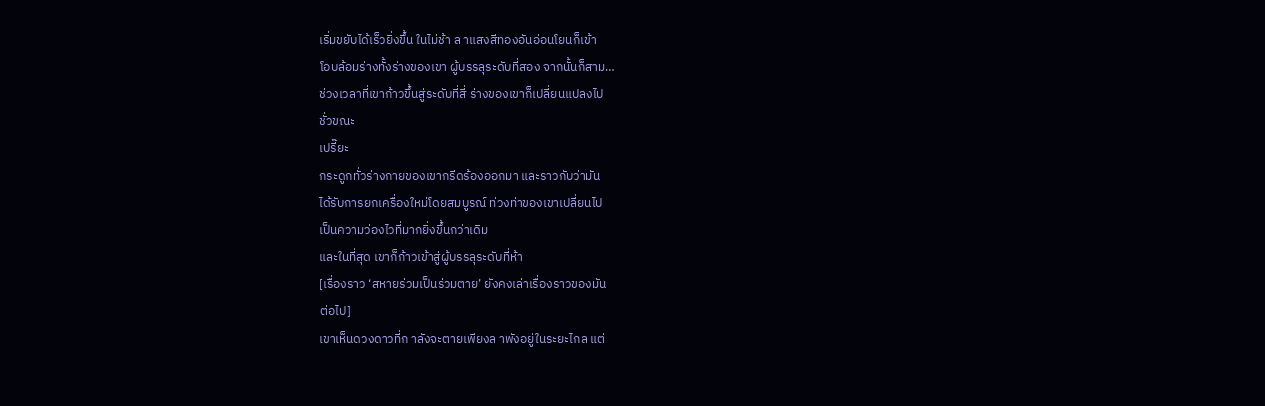เริ่มขยับได้เร็วยิ่งขึ้น ในไม่ช้า ล าแสงสีทองอันอ่อนโยนก็เข้า
โอบล้อมร่างทั้งร่างของเขา ผู้บรรลุระดับที่สอง จากนั้นก็สาม…
ช่วงเวลาที่เขาก้าวขึ้นสู่ระดับที่สี่ ร่างของเขาก็เปลี่ยนแปลงไป
ชั่วขณะ
เปรี๊ยะ
กระดูกทั่วร่างกายของเขากรีดร้องออกมา และราวกับว่ามัน
ได้รับการยกเครื่องใหม่โดยสมบูรณ์ ท่วงท่าของเขาเปลี่ยนไป
เป็นความว่องไวที่มากยิ่งขึ้นกว่าเดิม
และในที่สุด เขาก็ก้าวเข้าสู่ผู้บรรลุระดับที่ห้า
[เรื่องราว ‘สหายร่วมเป็นร่วมตาย’ ยังคงเล่าเรื่องราวของมัน
ต่อไป]
เขาเห็นดวงดาวที่ก าลังจะตายเพียงล าพังอยู่ในระยะไกล แต่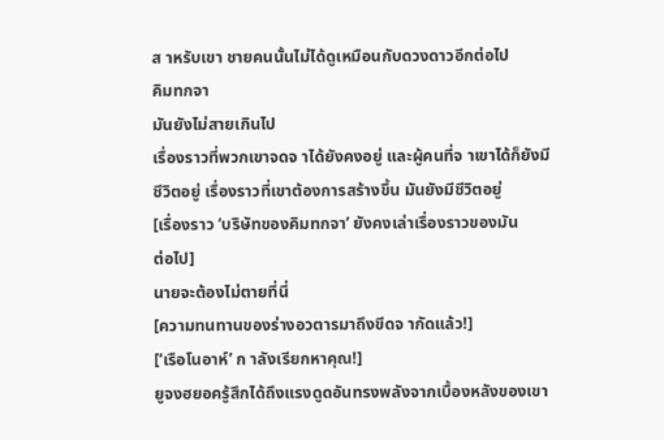ส าหรับเขา ชายคนนั้นไม่ได้ดูเหมือนกับดวงดาวอีกต่อไป
คิมทกจา
มันยังไม่สายเกินไป
เรื่องราวที่พวกเขาจดจ าได้ยังคงอยู่ และผู้คนที่จ าเขาได้ก็ยังมี
ชีวิตอยู่ เรื่องราวที่เขาต้องการสร้างขึ้น มันยังมีชีวิตอยู่
[เรื่องราว ‘บริษัทของคิมทกจา’ ยังคงเล่าเรื่องราวของมัน
ต่อไป]
นายจะต้องไม่ตายที่นี่
[ความทนทานของร่างอวตารมาถึงขีดจ ากัดแล้ว!]
[‘เรือโนอาห์’ ก าลังเรียกหาคุณ!]
ยูจงฮยอครู้สึกได้ถึงแรงดูดอันทรงพลังจากเบื้องหลังของเขา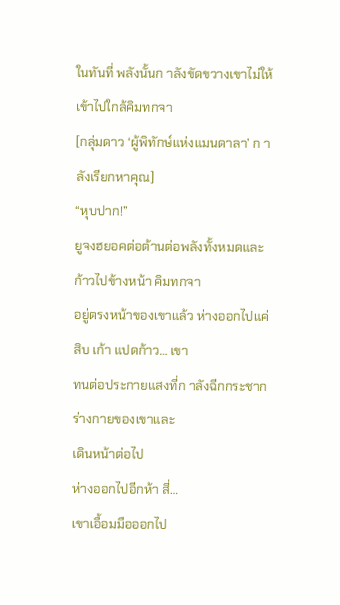ในทันที่ พลังนั้นก าลังขัดขวางเขาไม่ให้เข้าไปใกล้คิมทกจา
[กลุ่มดาว ‘ผู้พิทักษ์แห่งแมนดาลา’ ก าลังเรียกหาคุณ]
“หุบปาก!”
ยูจงฮยอคต่อต้านต่อพลังทั้งหมดและก้าวไปข้างหน้า คิมทกจา
อยู่ตรงหน้าของเขาแล้ว ห่างออกไปแค่สิบ เก้า แปดก้าว… เขา
ทนต่อประกายแสงที่ก าลังฉีกกระชากร่างกายของเขาและ
เดินหน้าต่อไป
ห่างออกไปอีกห้า สี่…
เขาเอื้อมมือออกไป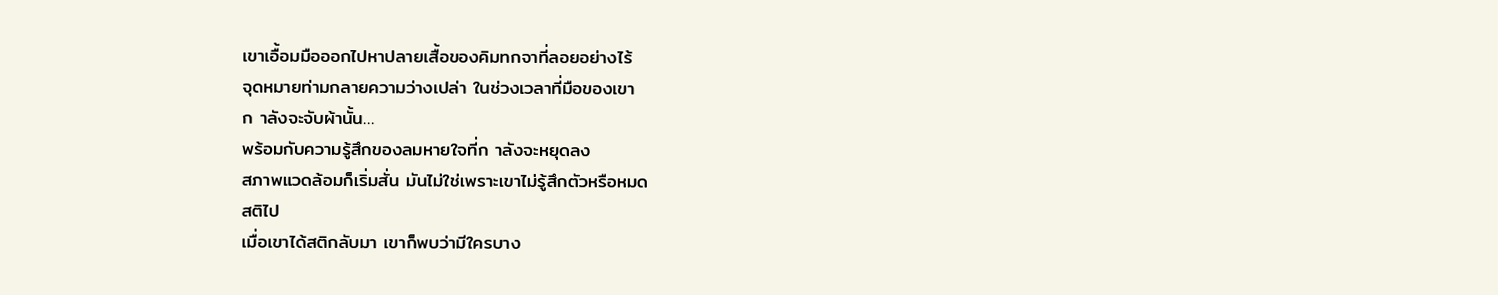เขาเอื้อมมือออกไปหาปลายเสื้อของคิมทกจาที่ลอยอย่างไร้
จุดหมายท่ามกลายความว่างเปล่า ในช่วงเวลาที่มือของเขา
ก าลังจะจับผ้านั้น…
พร้อมกับความรู้สึกของลมหายใจที่ก าลังจะหยุดลง
สภาพแวดล้อมก็เริ่มสั่น มันไม่ใช่เพราะเขาไม่รู้สึกตัวหรือหมด
สติไป
เมื่อเขาได้สติกลับมา เขาก็พบว่ามีใครบาง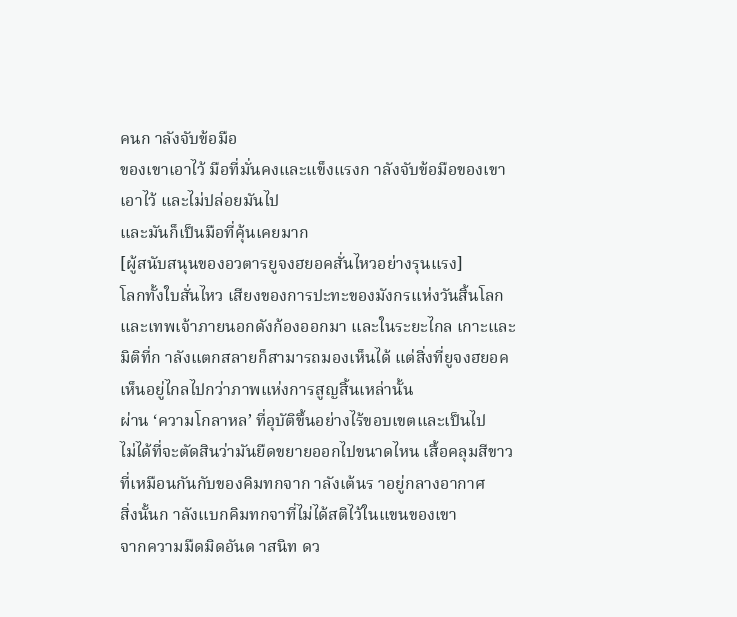คนก าลังจับข้อมือ
ของเขาเอาไว้ มือที่มั่นคงและแข็งแรงก าลังจับข้อมือของเขา
เอาไว้ และไม่ปล่อยมันไป
และมันก็เป็นมือที่คุ้นเคยมาก
[ผู้สนับสนุนของอวตารยูจงฮยอคสั่นไหวอย่างรุนแรง]
โลกทั้งใบสั่นไหว เสียงของการปะทะของมังกรแห่งวันสิ้นโลก
และเทพเจ้าภายนอกดังก้องออกมา และในระยะไกล เกาะและ
มิติที่ก าลังแตกสลายก็สามารถมองเห็นได้ แต่สิ่งที่ยูจงฮยอค
เห็นอยู่ไกลไปกว่าภาพแห่งการสูญสิ้นเหล่านั้น
ผ่าน ‘ความโกลาหล’ ที่อุบัติขึ้นอย่างไร้ขอบเขตและเป็นไป
ไม่ได้ที่จะตัดสินว่ามันยืดขยายออกไปขนาดไหน เสื้อคลุมสีขาว
ที่เหมือนกันกับของคิมทกจาก าลังเต้นร าอยู่กลางอากาศ
สิ่งนั้นก าลังแบกคิมทกจาที่ไม่ได้สติไว้ในแขนของเขา
จากความมืดมิดอันด าสนิท ดว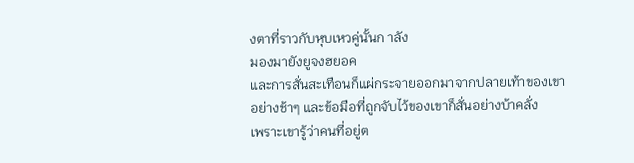งตาที่ราวกับหุบเหวคู่นั้นก าลัง
มองมายังยูจงฮยอค
และการสั่นสะเทือนก็แผ่กระจายออกมาจากปลายเท้าของเขา
อย่างช้าๆ และข้อมือที่ถูกจับไว้ของเขาก็สั่นอย่างบ้าคลั่ง
เพราะเขารู้ว่าคนที่อยู่ต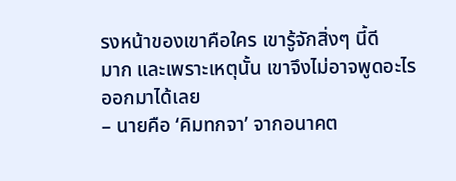รงหน้าของเขาคือใคร เขารู้จักสิ่งๆ นี้ดี
มาก และเพราะเหตุนั้น เขาจึงไม่อาจพูดอะไรออกมาได้เลย
– นายคือ ‘คิมทกจา’ จากอนาคต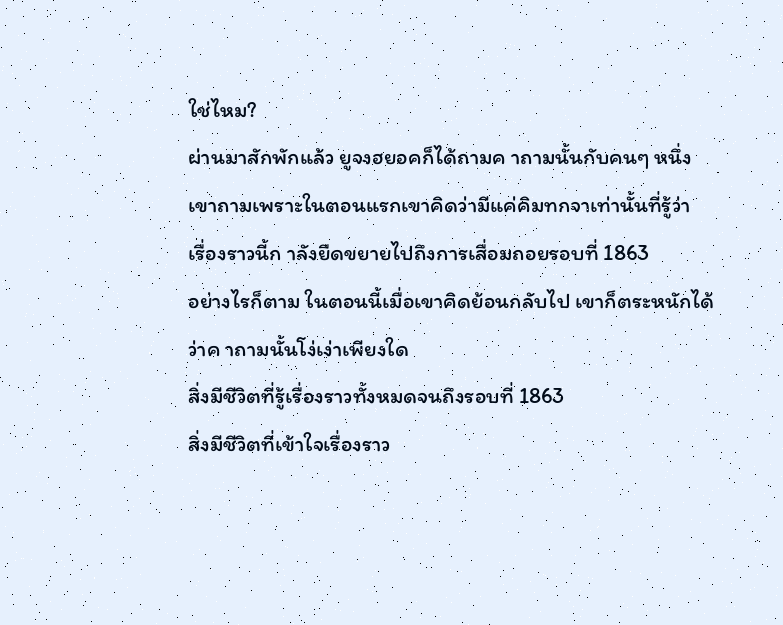ใช่ไหม?
ผ่านมาสักพักแล้ว ยูจงฮยอคก็ได้ถามค าถามนั้นกับคนๆ หนึ่ง
เขาถามเพราะในตอนแรกเขาคิดว่ามีแค่คิมทกจาเท่านั้นที่รู้ว่า
เรื่องราวนี้ก าลังยืดขยายไปถึงการเสื่อมถอยรอบที่ 1863
อย่างไรก็ตาม ในตอนนี้เมื่อเขาคิดย้อนกลับไป เขาก็ตระหนักได้
ว่าค าถามนั้นโง่เง่าเพียงใด
สิ่งมีชีวิตที่รู้เรื่องราวทั้งหมดจนถึงรอบที่ 1863
สิ่งมีชีวิตที่เข้าใจเรื่องราว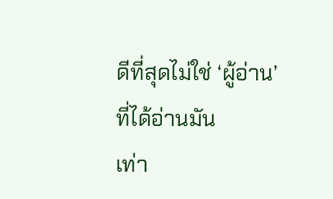ดีที่สุดไม่ใช่ ‘ผู้อ่าน’ ที่ได้อ่านมัน
เท่า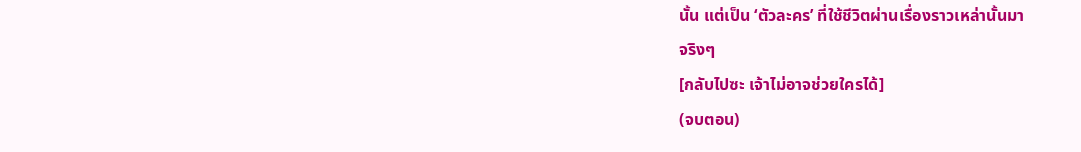นั้น แต่เป็น ‘ตัวละคร’ ที่ใช้ชีวิตผ่านเรื่องราวเหล่านั้นมา
จริงๆ
[กลับไปซะ เจ้าไม่อาจช่วยใครได้]
(จบตอน)